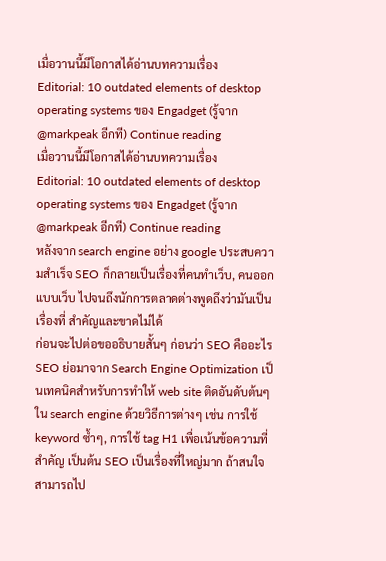เมื่อวานนี้มีโอกาสได้อ่านบทความเรื่อง
Editorial: 10 outdated elements of desktop operating systems ของ Engadget (รู้จาก @markpeak อีกที) Continue reading
เมื่อวานนี้มีโอกาสได้อ่านบทความเรื่อง
Editorial: 10 outdated elements of desktop operating systems ของ Engadget (รู้จาก @markpeak อีกที) Continue reading
หลังจาก search engine อย่าง google ประสบความสำเร็จ SEO ก็กลายเป็นเรื่องที่คนทำเว็บ, คนออกแบบเว็บ ไปจนถึงนักการตลาดต่างพูดถึงว่ามันเป็นเรื่องที่ สำคัญและขาดไม่ได้
ก่อนจะไปต่อขออธิบายสั้นๆ ก่อนว่า SEO คืออะไร
SEO ย่อมาจาก Search Engine Optimization เป็นเทคนิคสำหรับการทำให้ web site ติดอันดับต้นๆ ใน search engine ด้วยวิธีการต่างๆ เช่น การใช้ keyword ซ้ำๆ, การใช้ tag H1 เพื่อเน้นข้อความที่สำคัญ เป็นต้น SEO เป็นเรื่องที่ใหญ่มาก ถ้าสนใจสามารถไป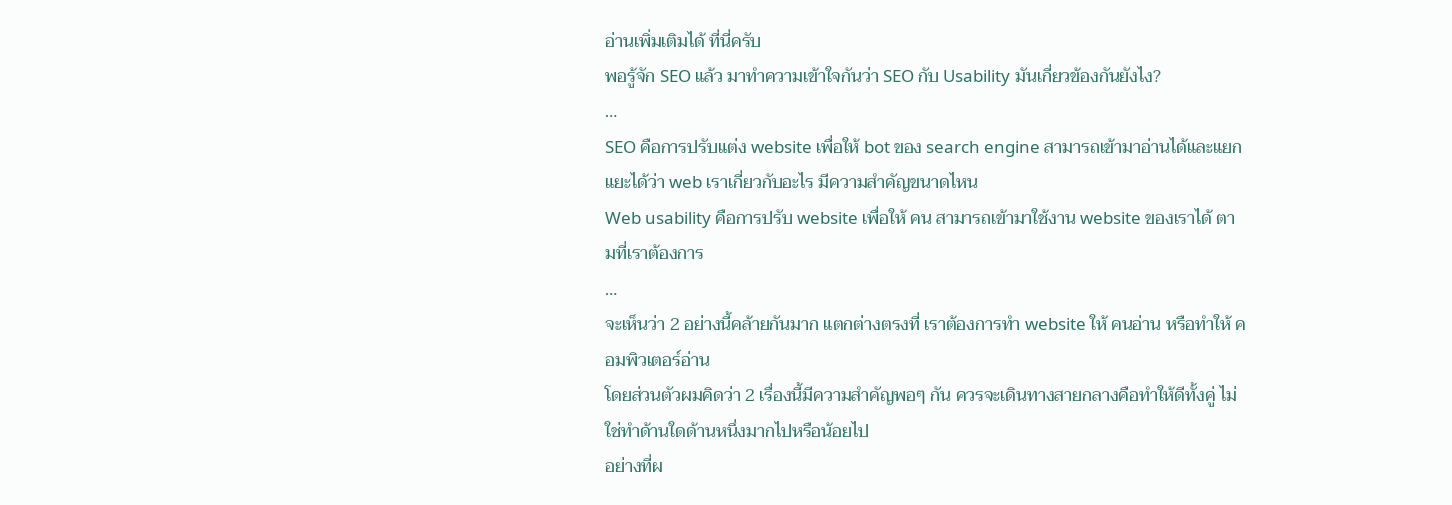อ่านเพิ่มเติมได้ ที่นี่ครับ
พอรู้จัก SEO แล้ว มาทำความเข้าใจกันว่า SEO กับ Usability มันเกี่ยวข้องกันยังไง?
…
SEO คือการปรับแต่ง website เพื่อให้ bot ของ search engine สามารถเข้ามาอ่านได้และแยกแยะได้ว่า web เราเกี่ยวกับอะไร มีความสำคัญขนาดไหน
Web usability คือการปรับ website เพื่อให้ คน สามารถเข้ามาใช้งาน website ของเราได้ ตามที่เราต้องการ
…
จะเห็นว่า 2 อย่างนี้คล้ายกันมาก แตกต่างตรงที่ เราต้องการทำ website ให้ คนอ่าน หรือทำให้ คอมพิวเตอร์อ่าน
โดยส่วนตัวผมคิดว่า 2 เรื่องนี้มีความสำคัญพอๆ กัน ควรจะเดินทางสายกลางคือทำให้ดีทั้งคู่ ไม่ใช่ทำด้านใดด้านหนึ่งมากไปหรือน้อยไป
อย่างที่ผ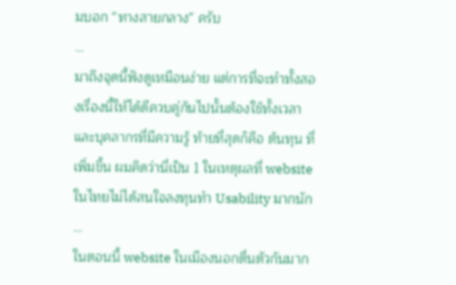มบอก “ทางสายกลาง” ครับ
…
มาถึงจุดนี้ฟังดูเหมือนง่าย แต่การที่จะทำทั้งสองเรื่องนี้ให้ได้ดีควบคู่กันไปนั้นต้องใช้ทั้งเวลาและบุคลากรที่มีความรู้ ท้ายที่สุดก็คือ ต้นทุน ที่เพิ่มขึ้น ผมคิดว่านี่เป็น 1 ในเหตุผลที่ website ในไทยไม่ได้สนใจลงทุนทำ Usability มากนัก
…
ในตอนนี้ website ในเมืองนอกตื่นตัวกันมาก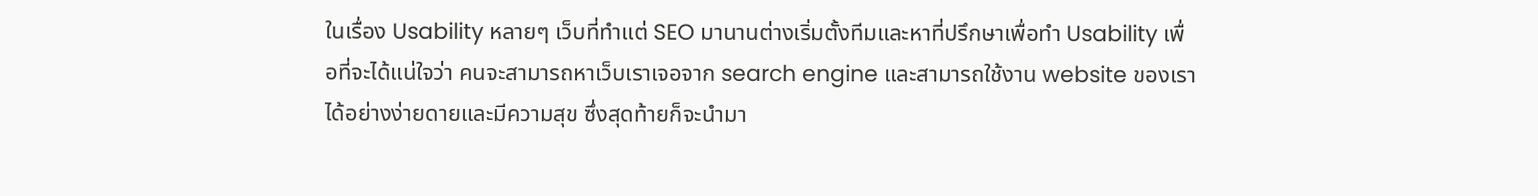ในเรื่อง Usability หลายๆ เว็บที่ทำแต่ SEO มานานต่างเริ่มตั้งทีมและหาที่ปรึกษาเพื่อทำ Usability เพื่อที่จะได้แน่ใจว่า คนจะสามารถหาเว็บเราเจอจาก search engine และสามารถใช้งาน website ของเราได้อย่างง่ายดายและมีความสุข ซึ่งสุดท้ายก็จะนำมา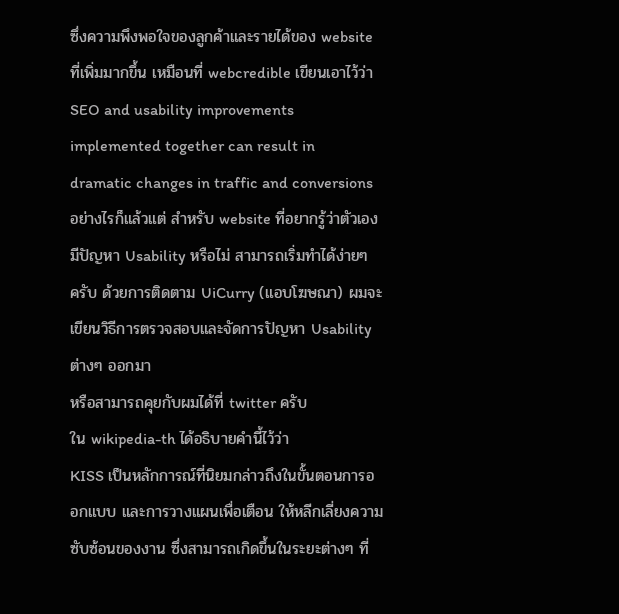ซึ่งความพึงพอใจของลูกค้าและรายได้ของ website ที่เพิ่มมากขึ้น เหมือนที่ webcredible เขียนเอาไว้ว่า
SEO and usability improvements implemented together can result in dramatic changes in traffic and conversions
อย่างไรก็แล้วแต่ สำหรับ website ที่อยากรู้ว่าตัวเองมีปัญหา Usability หรือไม่ สามารถเริ่มทำได้ง่ายๆ ครับ ด้วยการติดตาม UiCurry (แอบโฆษณา) ผมจะเขียนวิธีการตรวจสอบและจัดการปัญหา Usability ต่างๆ ออกมา
หรือสามารถคุยกับผมได้ที่ twitter ครับ
ใน wikipedia-th ได้อธิบายคำนี้ไว้ว่า
KISS เป็นหลักการณ์ที่นิยมกล่าวถึงในขั้นตอนการออกแบบ และการวางแผนเพื่อเตือน ให้หลีกเลี่ยงความซับซ้อนของงาน ซึ่งสามารถเกิดขึ้นในระยะต่างๆ ที่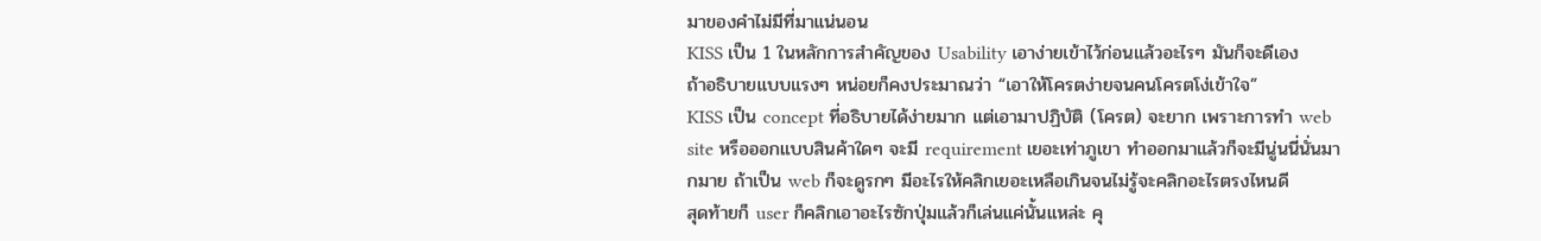มาของคำไม่มีที่มาแน่นอน
KISS เป็น 1 ในหลักการสำคัญของ Usability เอาง่ายเข้าไว้ก่อนแล้วอะไรๆ มันก็จะดีเอง
ถ้าอธิบายแบบแรงๆ หน่อยก็คงประมาณว่า “เอาให้โครตง่ายจนคนโครตโง่เข้าใจ”
KISS เป็น concept ที่อธิบายได้ง่ายมาก แต่เอามาปฏิบัติ (โครต) จะยาก เพราะการทำ web site หรือออกแบบสินค้าใดๆ จะมี requirement เยอะเท่าภูเขา ทำออกมาแล้วก็จะมีนู่นนี่นั่นมากมาย ถ้าเป็น web ก็จะดูรกๆ มีอะไรให้คลิกเยอะเหลือเกินจนไม่รู้จะคลิกอะไรตรงไหนดี
สุดท้ายก็ user ก็คลิกเอาอะไรซักปุ่มแล้วก็เล่นแค่นั้นแหล่ะ คุ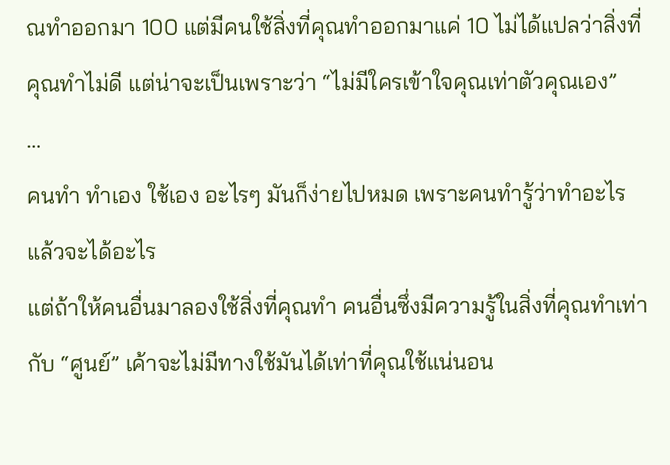ณทำออกมา 100 แต่มีคนใช้สิ่งที่คุณทำออกมาแค่ 10 ไม่ได้แปลว่าสิ่งที่คุณทำไม่ดี แต่น่าจะเป็นเพราะว่า “ไม่มีใครเข้าใจคุณเท่าตัวคุณเอง”
…
คนทำ ทำเอง ใช้เอง อะไรๆ มันก็ง่ายไปหมด เพราะคนทำรู้ว่าทำอะไรแล้วจะได้อะไร
แต่ถ้าให้คนอื่นมาลองใช้สิ่งที่คุณทำ คนอื่นซึ่งมีความรู้ในสิ่งที่คุณทำเท่ากับ “ศูนย์” เค้าจะไม่มีทางใช้มันได้เท่าที่คุณใช้แน่นอน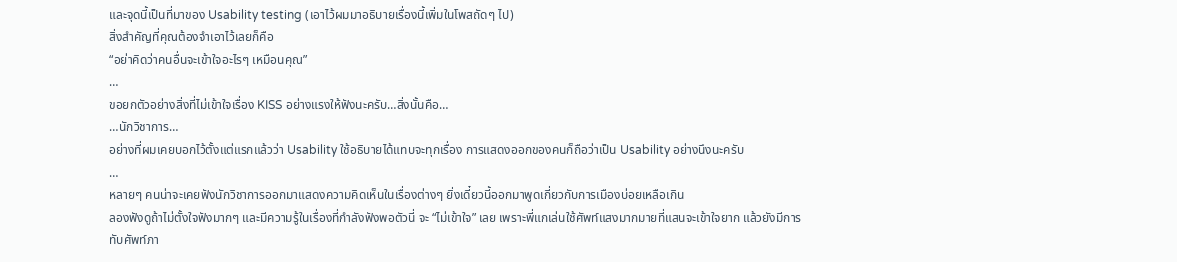และจุดนี้เป็นที่มาของ Usability testing (เอาไว้ผมมาอธิบายเรื่องนี้เพิ่มในโพสถัดๆ ไป)
สิ่งสำคัญที่คุณต้องจำเอาไว้เลยก็คือ
“อย่าคิดว่าคนอื่นจะเข้าใจอะไรๆ เหมือนคุณ”
…
ขอยกตัวอย่างสิ่งที่ไม่เข้าใจเรื่อง KISS อย่างแรงให้ฟังนะครับ…สิ่งนั้นคือ…
…นักวิชาการ…
อย่างที่ผมเคยบอกไว้ตั้งแต่แรกแล้วว่า Usability ใช้อธิบายได้แทบจะทุกเรื่อง การแสดงออกของคนก็ถือว่าเป็น Usability อย่างนึงนะครับ
…
หลายๆ คนน่าจะเคยฟังนักวิชาการออกมาแสดงความคิดเห็นในเรื่องต่างๆ ยิ่งเดี๋ยวนี้ออกมาพูดเกี่ยวกับการเมืองบ่อยเหลือเกิน
ลองฟังดูถ้าไม่ตั้งใจฟังมากๆ และมีความรู้ในเรื่องที่กำลังฟังพอตัวนี่ จะ “ไม่เข้าใจ” เลย เพราะพี่แกเล่นใช้ศัพท์แสงมากมายที่แสนจะเข้าใจยาก แล้วยังมีการทับศัพท์ภา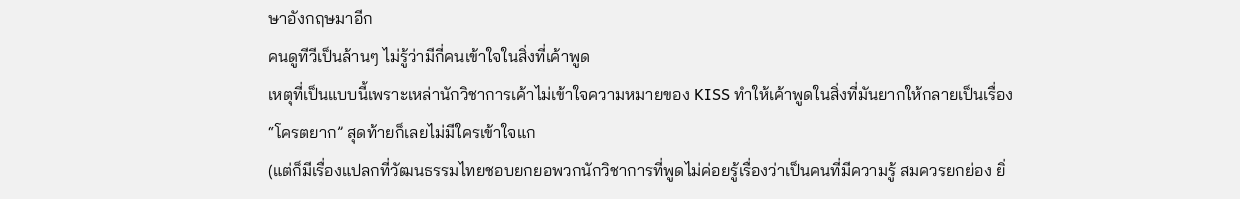ษาอังกฤษมาอีก
คนดูทีวีเป็นล้านๆ ไม่รู้ว่ามีกี่คนเข้าใจในสิ่งที่เค้าพูด
เหตุที่เป็นแบบนี้เพราะเหล่านักวิชาการเค้าไม่เข้าใจความหมายของ KISS ทำให้เค้าพูดในสิ่งที่มันยากให้กลายเป็นเรื่อง “โครตยาก” สุดท้ายก็เลยไม่มีใครเข้าใจแก
(แต่ก็มีเรื่องแปลกที่วัฒนธรรมไทยชอบยกยอพวกนักวิชาการที่พูดไม่ค่อยรู้เรื่องว่าเป็นคนที่มีความรู้ สมควรยกย่อง ยิ่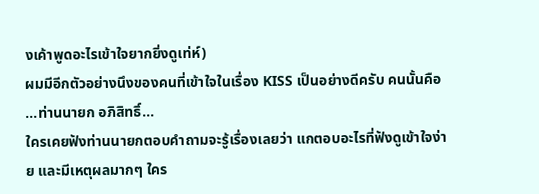งเค้าพูดอะไรเข้าใจยากยิ่งดูเท่ห์)
ผมมีอีกตัวอย่างนึงของคนที่เข้าใจในเรื่อง KISS เป็นอย่างดีครับ คนนั้นคือ
…ท่านนายก อภิสิทธิ์…
ใครเคยฟังท่านนายกตอบคำถามจะรู้เรื่องเลยว่า แกตอบอะไรที่ฟังดูเข้าใจง่าย และมีเหตุผลมากๆ ใคร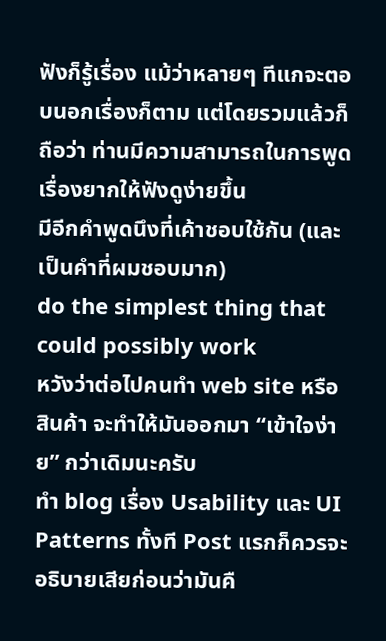ฟังก็รู้เรื่อง แม้ว่าหลายๆ ทีแกจะตอบนอกเรื่องก็ตาม แต่โดยรวมแล้วก็ถือว่า ท่านมีความสามารถในการพูดเรื่องยากให้ฟังดูง่ายขึ้น
มีอีกคำพูดนึงที่เค้าชอบใช้กัน (และเป็นคำที่ผมชอบมาก)
do the simplest thing that could possibly work
หวังว่าต่อไปคนทำ web site หรือสินค้า จะทำให้มันออกมา “เข้าใจง่าย” กว่าเดิมนะครับ
ทำ blog เรื่อง Usability และ UI Patterns ทั้งที Post แรกก็ควรจะอธิบายเสียก่อนว่ามันคื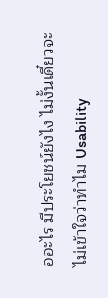ออะไร มีประโยชน์ยังไง ไม่งั้นเดี๋ยวจะไม่เข้าใจว่าทำไม Usability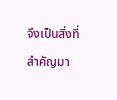จึงเป็นสิ่งที่สำคัญมา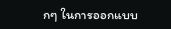กๆ ในการออกแบบ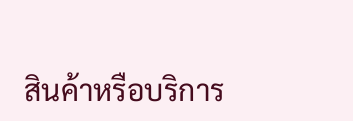สินค้าหรือบริการ